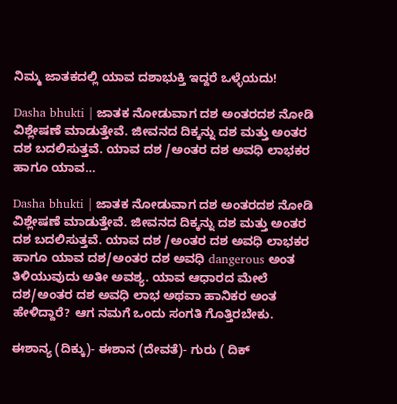ನಿಮ್ಮ ಜಾತಕದಲ್ಲಿ ಯಾವ ದಶಾಭುಕ್ತಿ ಇದ್ದರೆ ಒಳ್ಳೆಯದು!

Dasha bhukti | ಜಾತಕ ನೋಡುವಾಗ ದಶ ಅಂತರದಶ ನೋಡಿ ವಿಶ್ಲೇಷಣೆ ಮಾಡುತ್ತೇವೆ. ಜೀವನದ ದಿಕ್ಕನ್ನು ದಶ ಮತ್ತು ಅಂತರ ದಶ ಬದಲಿಸುತ್ತವೆ. ಯಾವ ದಶ /ಅಂತರ ದಶ ಅವಧಿ ಲಾಭಕರ ಹಾಗೂ ಯಾವ…

Dasha bhukti | ಜಾತಕ ನೋಡುವಾಗ ದಶ ಅಂತರದಶ ನೋಡಿ ವಿಶ್ಲೇಷಣೆ ಮಾಡುತ್ತೇವೆ. ಜೀವನದ ದಿಕ್ಕನ್ನು ದಶ ಮತ್ತು ಅಂತರ ದಶ ಬದಲಿಸುತ್ತವೆ. ಯಾವ ದಶ /ಅಂತರ ದಶ ಅವಧಿ ಲಾಭಕರ ಹಾಗೂ ಯಾವ ದಶ/ಅಂತರ ದಶ ಅವಧಿ dangerous ಅಂತ ತಿಳಿಯುವುದು ಅತೀ ಅವಶ್ಯ. ಯಾವ ಆಧಾರದ ಮೇಲೆ ದಶ/ಅಂತರ ದಶ ಅವಧಿ ಲಾಭ ಅಥವಾ ಹಾನಿಕರ ಅಂತ ಹೇಳಿದ್ದಾರೆ? ಆಗ ನಮಗೆ ಒಂದು ಸಂಗತಿ ಗೊತ್ತಿರಬೇಕು.

ಈಶಾನ್ಯ (ದಿಕ್ಕು)- ಈಶಾನ (ದೇವತೆ)- ಗುರು ( ದಿಕ್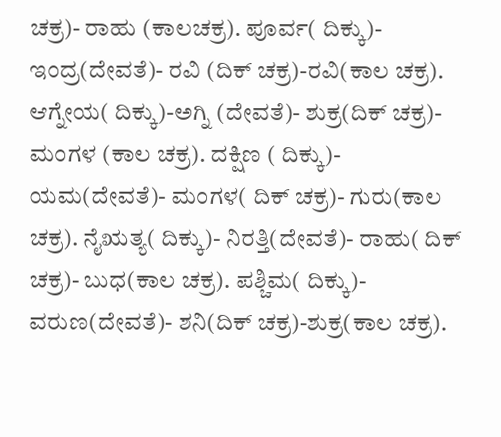ಚಕ್ರ)- ರಾಹು (ಕಾಲಚಕ್ರ). ಪೂರ್ವ( ದಿಕ್ಕು)- ಇಂದ್ರ(ದೇವತೆ)- ರವಿ (ದಿಕ್ ಚಕ್ರ)-ರವಿ(ಕಾಲ ಚಕ್ರ). ಆಗ್ನೇಯ( ದಿಕ್ಕು)-ಅಗ್ನಿ (ದೇವತೆ)- ಶುಕ್ರ(ದಿಕ್ ಚಕ್ರ)- ಮಂಗಳ (ಕಾಲ ಚಕ್ರ). ದಕ್ಷಿಣ ( ದಿಕ್ಕು)- ಯಮ(ದೇವತೆ)- ಮಂಗಳ( ದಿಕ್ ಚಕ್ರ)- ಗುರು(ಕಾಲ ಚಕ್ರ). ನೈಋತ್ಯ( ದಿಕ್ಕು)- ನಿರತ್ತಿ(ದೇವತೆ)- ರಾಹು( ದಿಕ್ ಚಕ್ರ)- ಬುಧ(ಕಾಲ ಚಕ್ರ). ಪಶ್ಚಿಮ( ದಿಕ್ಕು)- ವರುಣ(ದೇವತೆ)- ಶನಿ(ದಿಕ್ ಚಕ್ರ)-ಶುಕ್ರ(ಕಾಲ ಚಕ್ರ).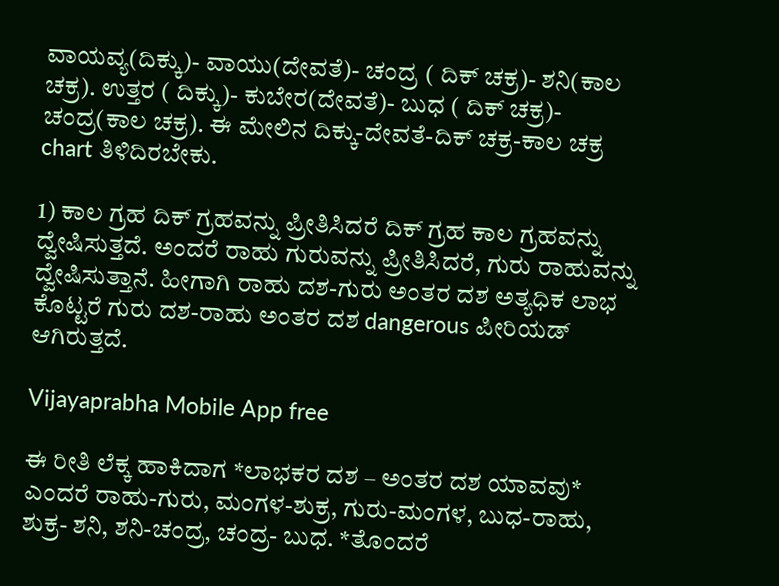ವಾಯವ್ಯ(ದಿಕ್ಕು)- ವಾಯು(ದೇವತೆ)- ಚಂದ್ರ ( ದಿಕ್ ಚಕ್ರ)- ಶನಿ(ಕಾಲ ಚಕ್ರ). ಉತ್ತರ ( ದಿಕ್ಕು)- ಕುಬೇರ(ದೇವತೆ)- ಬುಧ ( ದಿಕ್ ಚಕ್ರ)- ಚಂದ್ರ(ಕಾಲ ಚಕ್ರ). ಈ ಮೇಲಿನ ದಿಕ್ಕು-ದೇವತೆ-ದಿಕ್ ಚಕ್ರ-ಕಾಲ ಚಕ್ರ chart ತಿಳಿದಿರಬೇಕು.

1) ಕಾಲ ಗ್ರಹ ದಿಕ್ ಗ್ರಹವನ್ನು ಪ್ರೀತಿಸಿದರೆ ದಿಕ್ ಗ್ರಹ ಕಾಲ ಗ್ರಹವನ್ನು ದ್ವೇಷಿಸುತ್ತದೆ. ಅಂದರೆ ರಾಹು ಗುರುವನ್ನು ಪ್ರೀತಿಸಿದರೆ, ಗುರು ರಾಹುವನ್ನು ದ್ವೇಷಿಸುತ್ತಾನೆ. ಹೀಗಾಗಿ ರಾಹು ದಶ-ಗುರು ಅಂತರ ದಶ ಅತ್ಯಧಿಕ ಲಾಭ ಕೊಟ್ಟರೆ ಗುರು ದಶ-ರಾಹು ಅಂತರ ದಶ dangerous ಪೀರಿಯಡ್ ಆಗಿರುತ್ತದೆ.

Vijayaprabha Mobile App free

ಈ ರೀತಿ ಲೆಕ್ಕ ಹಾಕಿದಾಗ *ಲಾಭಕರ ದಶ – ಅಂತರ ದಶ ಯಾವವು* ಎಂದರೆ ರಾಹು-ಗುರು, ಮಂಗಳ-ಶುಕ್ರ, ಗುರು-ಮಂಗಳ, ಬುಧ-ರಾಹು, ಶುಕ್ರ- ಶನಿ, ಶನಿ-ಚಂದ್ರ, ಚಂದ್ರ- ಬುಧ. *ತೊಂದರೆ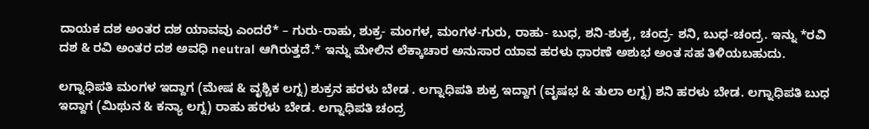ದಾಯಕ ದಶ ಅಂತರ ದಶ ಯಾವವು ಎಂದರೆ* – ಗುರು-ರಾಹು, ಶುಕ್ರ- ಮಂಗಳ, ಮಂಗಳ-ಗುರು, ರಾಹು- ಬುಧ, ಶನಿ-ಶುಕ್ರ, ಚಂದ್ರ- ಶನಿ, ಬುಧ-ಚಂದ್ರ. ಇನ್ನು *ರವಿ ದಶ & ರವಿ ಅಂತರ ದಶ ಅವಧಿ neutral ಆಗಿರುತ್ತದೆ.* ಇನ್ನು ಮೇಲಿನ ಲೆಕ್ಕಾಚಾರ ಅನುಸಾರ ಯಾವ ಹರಳು ಧಾರಣೆ ಅಶುಭ ಅಂತ ಸಹ ತಿಳಿಯಬಹುದು.

ಲಗ್ನಾಧಿಪತಿ ಮಂಗಳ ಇದ್ದಾಗ (ಮೇಷ & ವೃಶ್ಚಿಕ ಲಗ್ನ) ಶುಕ್ರನ ಹರಳು ಬೇಡ . ಲಗ್ನಾಧಿಪತಿ ಶುಕ್ರ ಇದ್ದಾಗ (ವೃಷಭ & ತುಲಾ ಲಗ್ನ) ಶನಿ ಹರಳು ಬೇಡ. ಲಗ್ನಾಧಿಪತಿ ಬುಧ ಇದ್ದಾಗ (ಮಿಥುನ & ಕನ್ಯಾ ಲಗ್ನ) ರಾಹು ಹರಳು ಬೇಡ. ಲಗ್ನಾಧಿಪತಿ ಚಂದ್ರ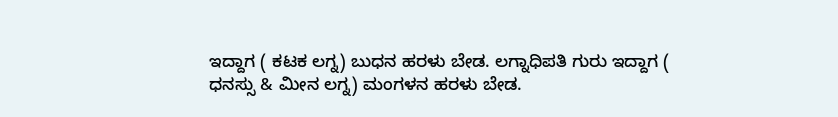ಇದ್ದಾಗ ( ಕಟಕ ಲಗ್ನ) ಬುಧನ ಹರಳು ಬೇಡ. ಲಗ್ನಾಧಿಪತಿ ಗುರು ಇದ್ದಾಗ ( ಧನಸ್ಸು & ಮೀನ ಲಗ್ನ) ಮಂಗಳನ ಹರಳು ಬೇಡ.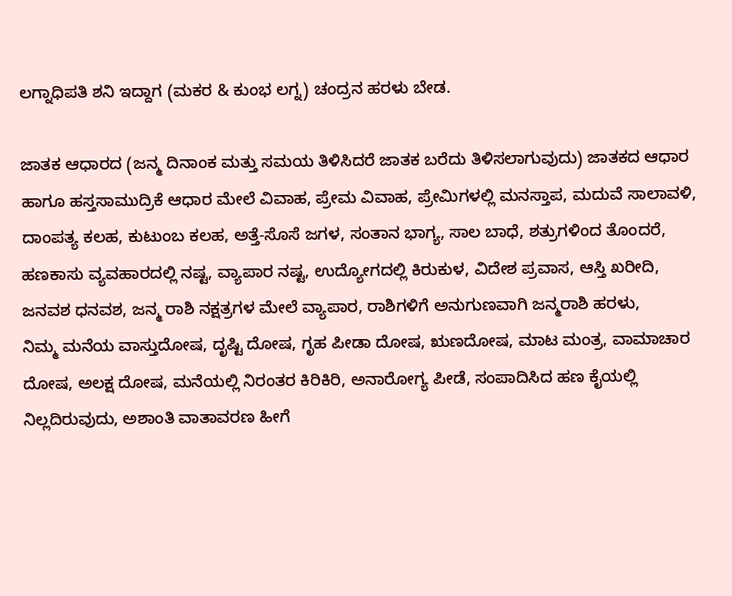ಲಗ್ನಾಧಿಪತಿ ಶನಿ ಇದ್ದಾಗ (ಮಕರ & ಕುಂಭ ಲಗ್ನ) ಚಂದ್ರನ ಹರಳು ಬೇಡ.

ಜಾತಕ ಆಧಾರದ (ಜನ್ಮ ದಿನಾಂಕ ಮತ್ತು ಸಮಯ ತಿಳಿಸಿದರೆ ಜಾತಕ ಬರೆದು ತಿಳಿಸಲಾಗುವುದು) ಜಾತಕದ ಆಧಾರ ಹಾಗೂ ಹಸ್ತಸಾಮುದ್ರಿಕೆ ಆಧಾರ ಮೇಲೆ ವಿವಾಹ, ಪ್ರೇಮ ವಿವಾಹ, ಪ್ರೇಮಿಗಳಲ್ಲಿ ಮನಸ್ತಾಪ, ಮದುವೆ ಸಾಲಾವಳಿ, ದಾಂಪತ್ಯ ಕಲಹ, ಕುಟುಂಬ ಕಲಹ, ಅತ್ತೆ-ಸೊಸೆ ಜಗಳ, ಸಂತಾನ ಭಾಗ್ಯ, ಸಾಲ ಬಾಧೆ, ಶತ್ರುಗಳಿಂದ ತೊಂದರೆ, ಹಣಕಾಸು ವ್ಯವಹಾರದಲ್ಲಿ ನಷ್ಟ, ವ್ಯಾಪಾರ ನಷ್ಟ, ಉದ್ಯೋಗದಲ್ಲಿ ಕಿರುಕುಳ, ವಿದೇಶ ಪ್ರವಾಸ, ಆಸ್ತಿ ಖರೀದಿ, ಜನವಶ ಧನವಶ, ಜನ್ಮ ರಾಶಿ ನಕ್ಷತ್ರಗಳ ಮೇಲೆ ವ್ಯಾಪಾರ, ರಾಶಿಗಳಿಗೆ ಅನುಗುಣವಾಗಿ ಜನ್ಮರಾಶಿ ಹರಳು,
ನಿಮ್ಮ ಮನೆಯ ವಾಸ್ತುದೋಷ, ದೃಷ್ಟಿ ದೋಷ, ಗೃಹ ಪೀಡಾ ದೋಷ, ಋಣದೋಷ, ಮಾಟ ಮಂತ್ರ, ವಾಮಾಚಾರ ದೋಷ, ಅಲಕ್ಷ ದೋಷ, ಮನೆಯಲ್ಲಿ ನಿರಂತರ ಕಿರಿಕಿರಿ, ಅನಾರೋಗ್ಯ ಪೀಡೆ, ಸಂಪಾದಿಸಿದ ಹಣ ಕೈಯಲ್ಲಿ ನಿಲ್ಲದಿರುವುದು, ಅಶಾಂತಿ ವಾತಾವರಣ ಹೀಗೆ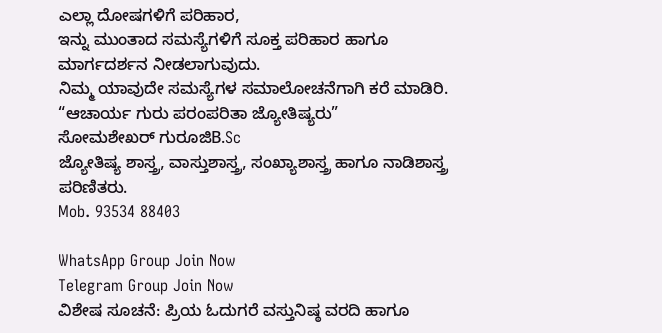ಎಲ್ಲಾ ದೋಷಗಳಿಗೆ ಪರಿಹಾರ,
ಇನ್ನು ಮುಂತಾದ ಸಮಸ್ಯೆಗಳಿಗೆ ಸೂಕ್ತ ಪರಿಹಾರ ಹಾಗೂ ಮಾರ್ಗದರ್ಶನ ನೀಡಲಾಗುವುದು.
ನಿಮ್ಮ ಯಾವುದೇ ಸಮಸ್ಯೆಗಳ ಸಮಾಲೋಚನೆಗಾಗಿ ಕರೆ ಮಾಡಿರಿ.
“ಆಚಾರ್ಯ ಗುರು ಪರಂಪರಿತಾ ಜ್ಯೋತಿಷ್ಯರು”
ಸೋಮಶೇಖರ್ ಗುರೂಜಿB.Sc
ಜ್ಯೋತಿಷ್ಯ ಶಾಸ್ತ್ರ, ವಾಸ್ತುಶಾಸ್ತ್ರ, ಸಂಖ್ಯಾಶಾಸ್ತ್ರ ಹಾಗೂ ನಾಡಿಶಾಸ್ತ್ರ ಪರಿಣಿತರು.
Mob. 93534 88403

WhatsApp Group Join Now
Telegram Group Join Now
ವಿಶೇಷ ಸೂಚನೆ: ಪ್ರಿಯ ಓದುಗರೆ ವಸ್ತುನಿಷ್ಠ ವರದಿ‌ ಹಾಗೂ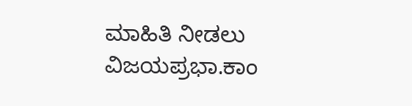ಮಾಹಿತಿ ನೀಡಲು ವಿಜಯಪ್ರಭಾ.ಕಾಂ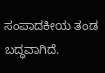ಸಂಪಾದಕೀಯ ತಂಡ ಬದ್ಧವಾಗಿದೆ.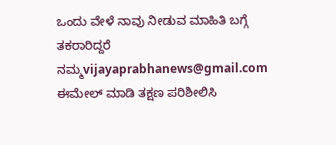ಒಂದು ವೇಳೆ ನಾವು ನೀಡುವ ಮಾಹಿತಿ ಬಗ್ಗೆ ತಕರಾರಿದ್ದರೆ ನಮ್ಮ‌vijayaprabhanews@gmail.com ಈಮೇಲ್ ಮಾಡಿ ತಕ್ಷಣ ಪರಿಶೀಲಿಸಿ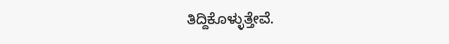ತಿದ್ದಿಕೊಳ್ಳುತ್ತೇವೆ.